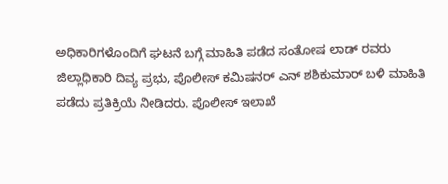ಅಧಿಕಾರಿಗಳೊಂದಿಗೆ ಘಟನೆ ಬಗ್ಗೆ ಮಾಹಿತಿ ಪಡೆದ ಸಂತೋಷ ಲಾಡ್ ರವರು
ಜಿಲ್ಲಾಧಿಕಾರಿ ದಿವ್ಯ ಪ್ರಭು, ಪೊಲೀಸ್ ಕಮಿಷನರ್ ಎನ್ ಶಶಿಕುಮಾರ್ ಬಳಿ ಮಾಹಿತಿ ಪಡೆದು ಪ್ರತಿಕ್ರಿಯೆ ನೀಡಿದರು. ಪೊಲೀಸ್ ಇಲಾಖೆ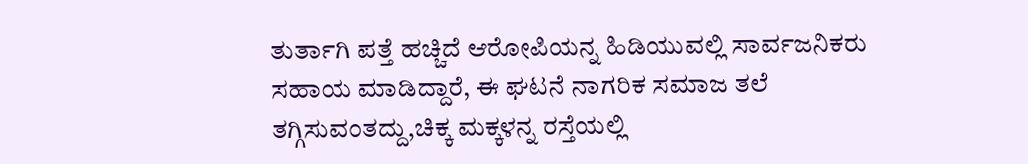ತುರ್ತಾಗಿ ಪತ್ತೆ ಹಚ್ಚಿದೆ ಆರೋಪಿಯನ್ನ ಹಿಡಿಯುವಲ್ಲಿ ಸಾರ್ವಜನಿಕರು ಸಹಾಯ ಮಾಡಿದ್ದಾರೆ, ಈ ಘಟನೆ ನಾಗರಿಕ ಸಮಾಜ ತಲೆ ತಗ್ಗಿಸುವಂತದ್ದು,ಚಿಕ್ಕ ಮಕ್ಕಳನ್ನ ರಸ್ತೆಯಲ್ಲಿ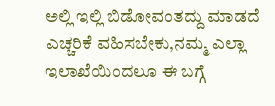ಅಲ್ಲಿ ಇಲ್ಲಿ ಬಿಡೋವಂತದ್ದು ಮಾಡದೆ ಎಚ್ಚರಿಕೆ ವಹಿಸಬೇಕು,ನಮ್ಮ ಎಲ್ಲಾ ಇಲಾಖೆಯಿಂದಲೂ ಈ ಬಗ್ಗೆ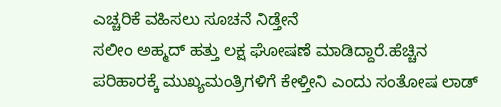ಎಚ್ಚರಿಕೆ ವಹಿಸಲು ಸೂಚನೆ ನಿಡ್ತೇನೆ
ಸಲೀಂ ಅಹ್ಮದ್ ಹತ್ತು ಲಕ್ಷ ಘೋಷಣೆ ಮಾಡಿದ್ದಾರೆ.ಹೆಚ್ಚಿನ ಪರಿಹಾರಕ್ಕೆ ಮುಖ್ಯಮಂತ್ರಿಗಳಿಗೆ ಕೇಳ್ತೀನಿ ಎಂದು ಸಂತೋಷ ಲಾಡ್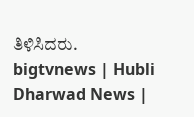ತಿಳಿಸಿದರು.
bigtvnews | Hubli Dharwad News |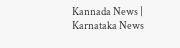Kannada News | Karnataka News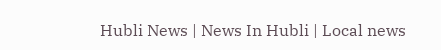Hubli News | News In Hubli | Local news